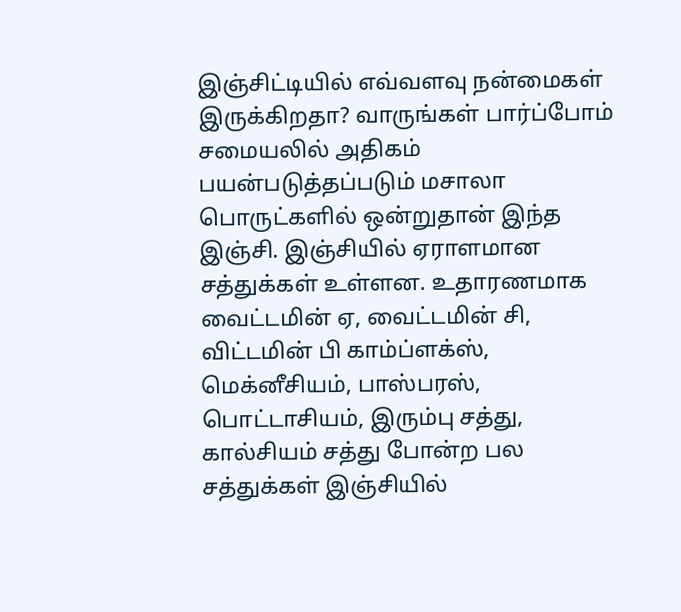இஞ்சிட்டியில் எவ்வளவு நன்மைகள் இருக்கிறதா? வாருங்கள் பார்ப்போம்
சமையலில் அதிகம் பயன்படுத்தப்படும் மசாலா பொருட்களில் ஒன்றுதான் இந்த இஞ்சி. இஞ்சியில் ஏராளமான சத்துக்கள் உள்ளன. உதாரணமாக வைட்டமின் ஏ, வைட்டமின் சி, விட்டமின் பி காம்ப்ளக்ஸ், மெக்னீசியம், பாஸ்பரஸ், பொட்டாசியம், இரும்பு சத்து, கால்சியம் சத்து போன்ற பல சத்துக்கள் இஞ்சியில்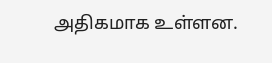அதிகமாக உள்ளன.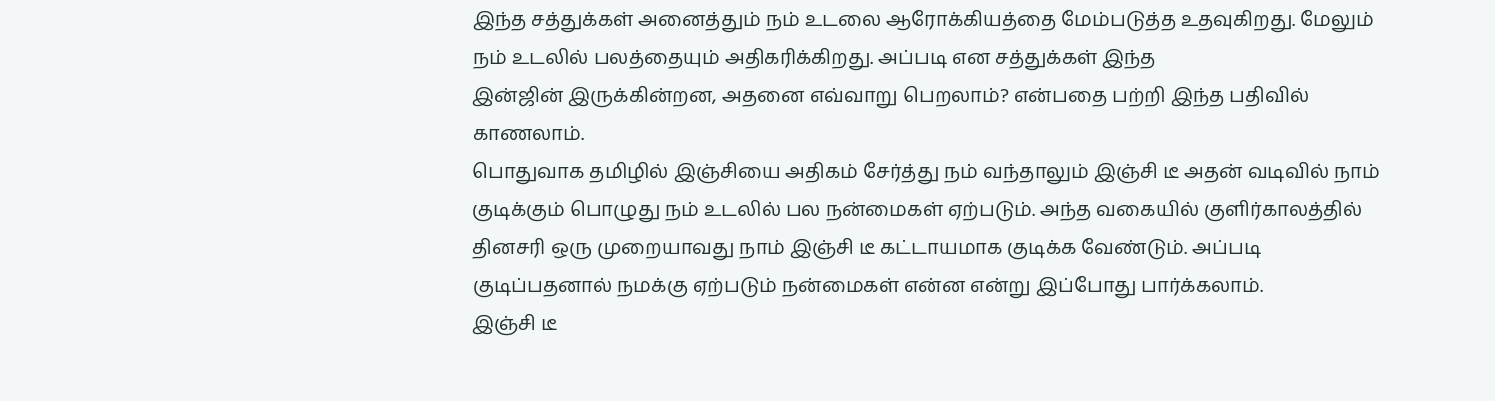இந்த சத்துக்கள் அனைத்தும் நம் உடலை ஆரோக்கியத்தை மேம்படுத்த உதவுகிறது. மேலும் நம் உடலில் பலத்தையும் அதிகரிக்கிறது. அப்படி என சத்துக்கள் இந்த
இன்ஜின் இருக்கின்றன, அதனை எவ்வாறு பெறலாம்? என்பதை பற்றி இந்த பதிவில் காணலாம்.
பொதுவாக தமிழில் இஞ்சியை அதிகம் சேர்த்து நம் வந்தாலும் இஞ்சி டீ அதன் வடிவில் நாம் குடிக்கும் பொழுது நம் உடலில் பல நன்மைகள் ஏற்படும். அந்த வகையில் குளிர்காலத்தில் தினசரி ஒரு முறையாவது நாம் இஞ்சி டீ கட்டாயமாக குடிக்க வேண்டும். அப்படி குடிப்பதனால் நமக்கு ஏற்படும் நன்மைகள் என்ன என்று இப்போது பார்க்கலாம்.
இஞ்சி டீ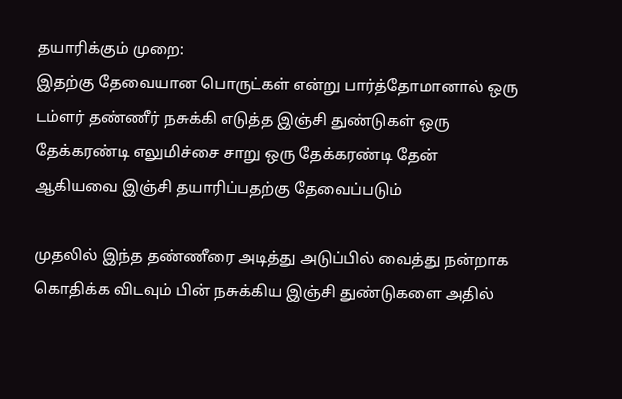தயாரிக்கும் முறை:
இதற்கு தேவையான பொருட்கள் என்று பார்த்தோமானால் ஒரு டம்ளர் தண்ணீர் நசுக்கி எடுத்த இஞ்சி துண்டுகள் ஒரு தேக்கரண்டி எலுமிச்சை சாறு ஒரு தேக்கரண்டி தேன் ஆகியவை இஞ்சி தயாரிப்பதற்கு தேவைப்படும்

முதலில் இந்த தண்ணீரை அடித்து அடுப்பில் வைத்து நன்றாக கொதிக்க விடவும் பின் நசுக்கிய இஞ்சி துண்டுகளை அதில்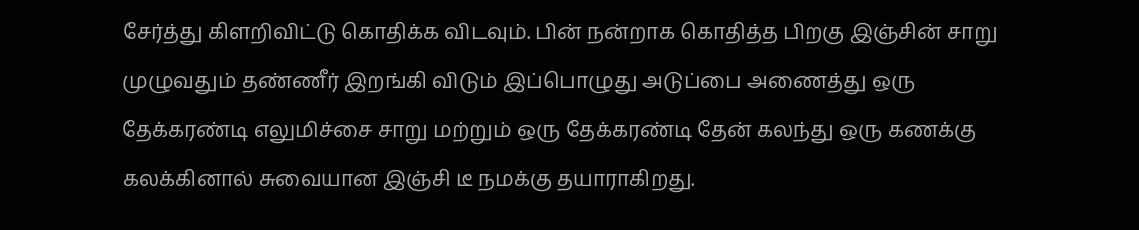சேர்த்து கிளறிவிட்டு கொதிக்க விடவும். பின் நன்றாக கொதித்த பிறகு இஞ்சின் சாறு முழுவதும் தண்ணீர் இறங்கி விடும் இப்பொழுது அடுப்பை அணைத்து ஒரு தேக்கரண்டி எலுமிச்சை சாறு மற்றும் ஒரு தேக்கரண்டி தேன் கலந்து ஒரு கணக்கு கலக்கினால் சுவையான இஞ்சி டீ நமக்கு தயாராகிறது.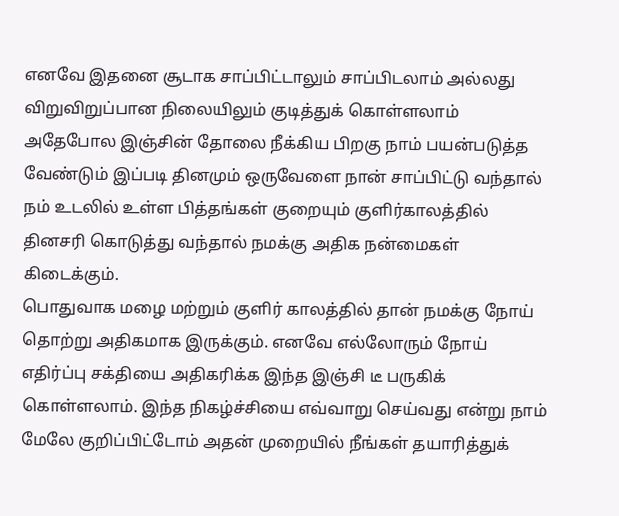எனவே இதனை சூடாக சாப்பிட்டாலும் சாப்பிடலாம் அல்லது விறுவிறுப்பான நிலையிலும் குடித்துக் கொள்ளலாம் அதேபோல இஞ்சின் தோலை நீக்கிய பிறகு நாம் பயன்படுத்த வேண்டும் இப்படி தினமும் ஒருவேளை நான் சாப்பிட்டு வந்தால் நம் உடலில் உள்ள பித்தங்கள் குறையும் குளிர்காலத்தில் தினசரி கொடுத்து வந்தால் நமக்கு அதிக நன்மைகள் கிடைக்கும்.
பொதுவாக மழை மற்றும் குளிர் காலத்தில் தான் நமக்கு நோய் தொற்று அதிகமாக இருக்கும். எனவே எல்லோரும் நோய் எதிர்ப்பு சக்தியை அதிகரிக்க இந்த இஞ்சி டீ பருகிக் கொள்ளலாம். இந்த நிகழ்ச்சியை எவ்வாறு செய்வது என்று நாம் மேலே குறிப்பிட்டோம் அதன் முறையில் நீங்கள் தயாரித்துக்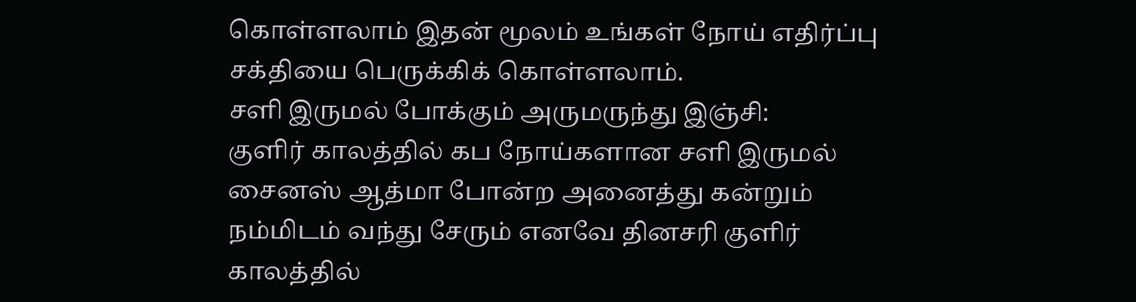கொள்ளலாம் இதன் மூலம் உங்கள் நோய் எதிர்ப்பு சக்தியை பெருக்கிக் கொள்ளலாம்.
சளி இருமல் போக்கும் அருமருந்து இஞ்சி:
குளிர் காலத்தில் கப நோய்களான சளி இருமல் சைனஸ் ஆத்மா போன்ற அனைத்து கன்றும் நம்மிடம் வந்து சேரும் எனவே தினசரி குளிர் காலத்தில்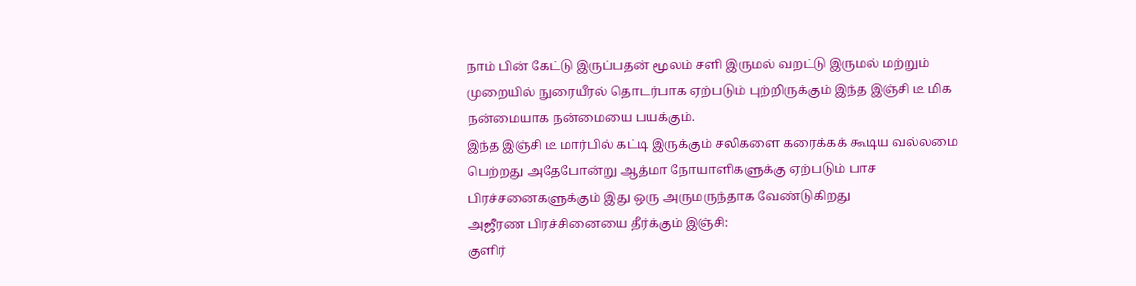நாம் பின் கேட்டு இருப்பதன் மூலம் சளி இருமல் வறட்டு இருமல் மற்றும் முறையில் நுரையீரல் தொடர்பாக ஏற்படும் புற்றிருக்கும் இந்த இஞ்சி டீ மிக நன்மையாக நன்மையை பயக்கும்.
இந்த இஞ்சி டீ மார்பில் கட்டி இருக்கும் சலிகளை கரைக்கக் கூடிய வல்லமை பெற்றது அதேபோன்று ஆத்மா நோயாளிகளுக்கு ஏற்படும் பாச பிரச்சனைகளுக்கும் இது ஒரு அருமருந்தாக வேண்டுகிறது
அஜீரண பிரச்சினையை தீர்க்கும் இஞ்சி:
குளிர்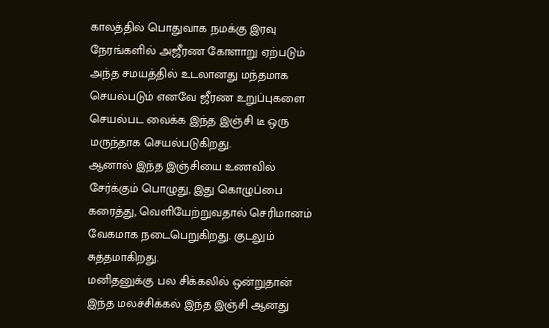காலத்தில் பொதுவாக நமக்கு இரவு நேரங்களில் அஜீரண கோளாறு ஏற்படும் அந்த சமயத்தில் உடலானது மந்தமாக செயல்படும் எனவே ஜீரண உறுப்புகளை செயல்பட வைக்க இந்த இஞ்சி டீ ஒரு மருந்தாக செயல்படுகிறது.
ஆனால் இந்த இஞ்சியை உணவில் சேர்க்கும் பொழுது, இது கொழுப்பை கரைத்து, வெளியேற்றுவதால் செரிமானம் வேகமாக நடைபெறுகிறது. குடலும் சுத்தமாகிறது.
மனிதனுக்கு பல சிக்கலில் ஒன்றுதான் இந்த மலச்சிக்கல் இந்த இஞ்சி ஆனது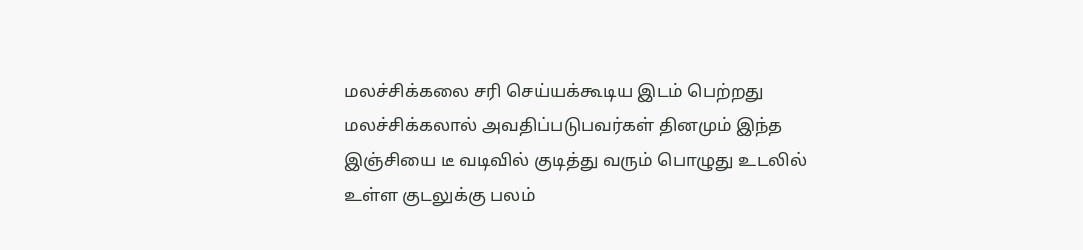மலச்சிக்கலை சரி செய்யக்கூடிய இடம் பெற்றது மலச்சிக்கலால் அவதிப்படுபவர்கள் தினமும் இந்த இஞ்சியை டீ வடிவில் குடித்து வரும் பொழுது உடலில் உள்ள குடலுக்கு பலம்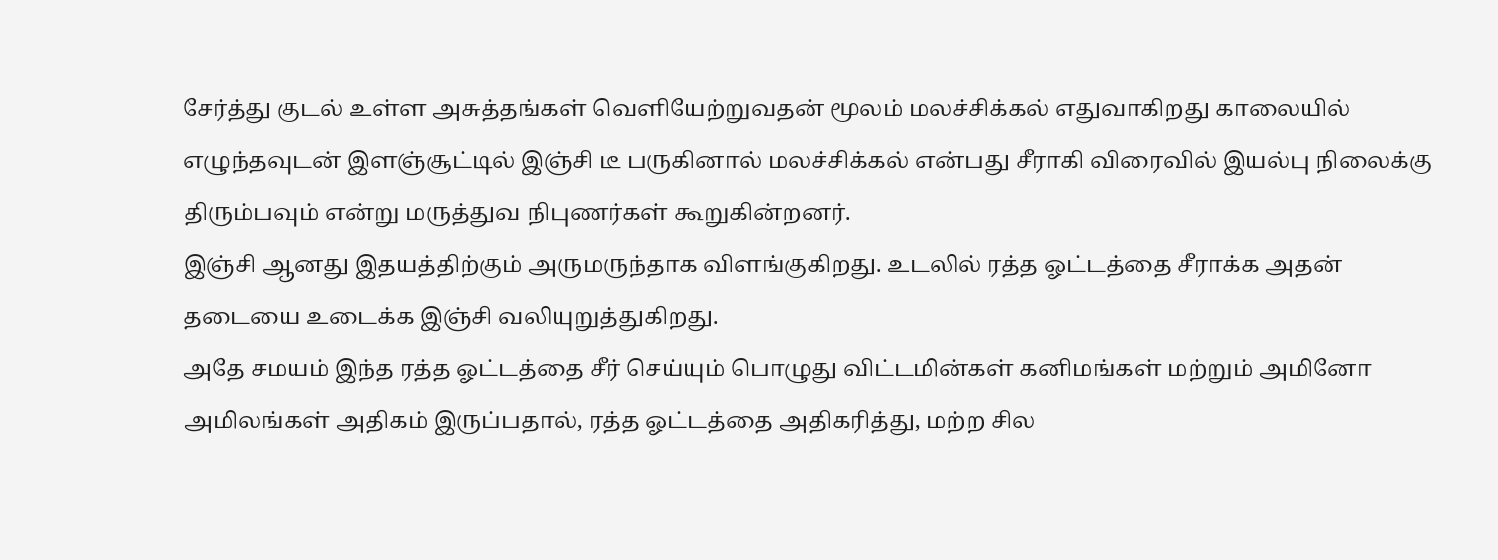சேர்த்து குடல் உள்ள அசுத்தங்கள் வெளியேற்றுவதன் மூலம் மலச்சிக்கல் எதுவாகிறது காலையில் எழுந்தவுடன் இளஞ்சூட்டில் இஞ்சி டீ பருகினால் மலச்சிக்கல் என்பது சீராகி விரைவில் இயல்பு நிலைக்கு திரும்பவும் என்று மருத்துவ நிபுணர்கள் கூறுகின்றனர்.
இஞ்சி ஆனது இதயத்திற்கும் அருமருந்தாக விளங்குகிறது. உடலில் ரத்த ஓட்டத்தை சீராக்க அதன் தடையை உடைக்க இஞ்சி வலியுறுத்துகிறது.
அதே சமயம் இந்த ரத்த ஓட்டத்தை சீர் செய்யும் பொழுது விட்டமின்கள் கனிமங்கள் மற்றும் அமினோ அமிலங்கள் அதிகம் இருப்பதால், ரத்த ஓட்டத்தை அதிகரித்து, மற்ற சில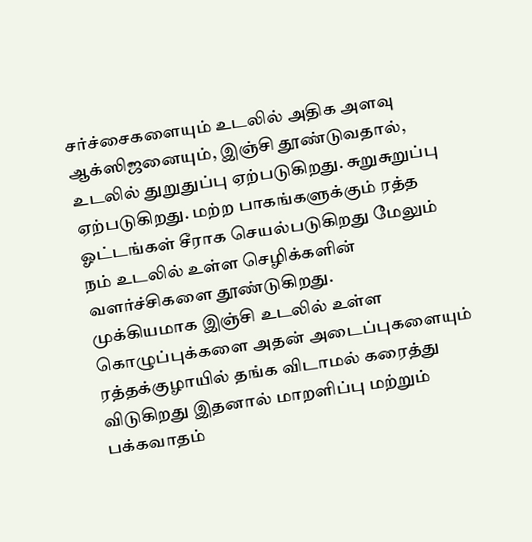சர்ச்சைகளையும் உடலில் அதிக அளவு ஆக்ஸிஜனையும், இஞ்சி தூண்டுவதால், உடலில் துறுதுப்பு ஏற்படுகிறது. சுறுசுறுப்பு ஏற்படுகிறது. மற்ற பாகங்களுக்கும் ரத்த ஓட்டங்கள் சீராக செயல்படுகிறது மேலும் நம் உடலில் உள்ள செழிக்களின் வளர்ச்சிகளை தூண்டுகிறது.
முக்கியமாக இஞ்சி உடலில் உள்ள கொழுப்புக்களை அதன் அடைப்புகளையும் ரத்தக்குழாயில் தங்க விடாமல் கரைத்து விடுகிறது இதனால் மாறளிப்பு மற்றும் பக்கவாதம்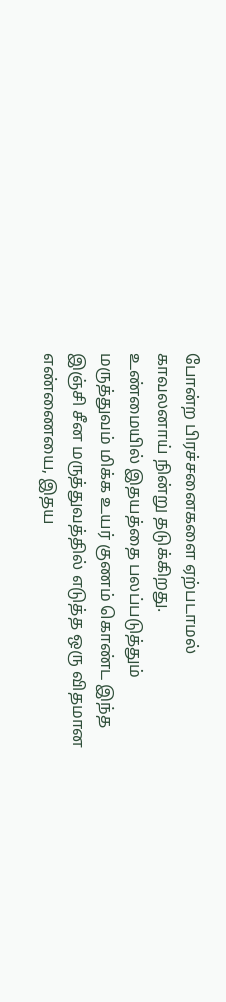போன்ற பிரச்சனைகளை ஏற்படாமல் காவலனாய் நின்று தடுக்கிறது.
உண்மையில் இதயத்தை பலப்படுத்தும் மருத்துவம் மிக்க உயர் குணம் கொண்ட இந்த இஞ்சி சீன மருத்துவத்தில் எடுத்த ஒரு விதமான எண்ணையை, இதய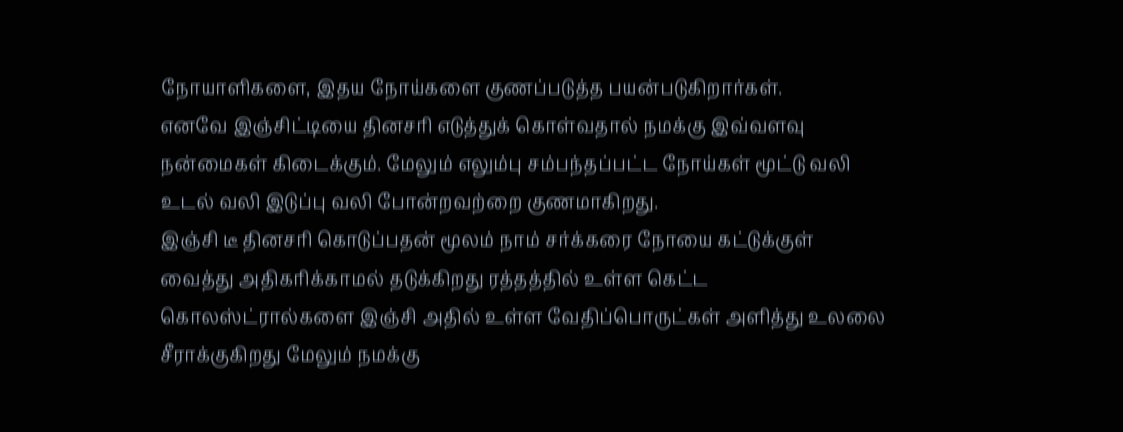நோயாளிகளை, இதய நோய்களை குணப்படுத்த பயன்படுகிறார்கள்.
எனவே இஞ்சிட்டியை தினசரி எடுத்துக் கொள்வதால் நமக்கு இவ்வளவு நன்மைகள் கிடைக்கும். மேலும் எலும்பு சம்பந்தப்பட்ட நோய்கள் மூட்டு வலி உடல் வலி இடுப்பு வலி போன்றவற்றை குணமாகிறது.
இஞ்சி டீ தினசரி கொடுப்பதன் மூலம் நாம் சர்க்கரை நோயை கட்டுக்குள் வைத்து அதிகரிக்காமல் தடுக்கிறது ரத்தத்தில் உள்ள கெட்ட கொலஸ்ட்ரால்களை இஞ்சி அதில் உள்ள வேதிப்பொருட்கள் அளித்து உலலை சீராக்குகிறது மேலும் நமக்கு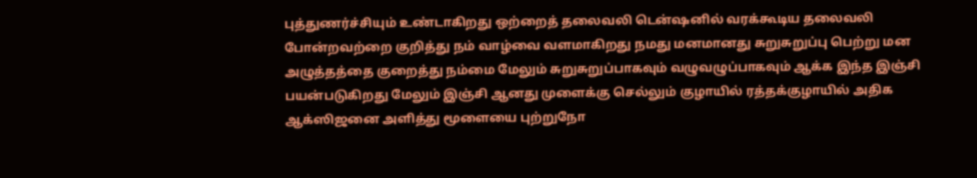புத்துணர்ச்சியும் உண்டாகிறது ஒற்றைத் தலைவலி டென்ஷனில் வரக்கூடிய தலைவலி போன்றவற்றை குறித்து நம் வாழ்வை வளமாகிறது நமது மனமானது சுறுசுறுப்பு பெற்று மன அழுத்தத்தை குறைத்து நம்மை மேலும் சுறுசுறுப்பாகவும் வழுவழுப்பாகவும் ஆக்க இந்த இஞ்சி பயன்படுகிறது மேலும் இஞ்சி ஆனது முளைக்கு செல்லும் குழாயில் ரத்தக்குழாயில் அதிக ஆக்ஸிஜனை அளித்து மூளையை புற்றுநோ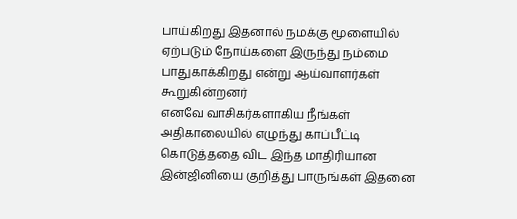பாய்கிறது இதனால் நமக்கு மூளையில் ஏற்படும் நோய்களை இருந்து நம்மை பாதுகாக்கிறது என்று ஆய்வாளர்கள் கூறுகின்றனர்
எனவே வாசிகர்களாகிய நீங்கள் அதிகாலையில் எழுந்து காப்பீட்டி கொடுத்ததை விட இந்த மாதிரியான இன்ஜினியை குறித்து பாருங்கள் இதனை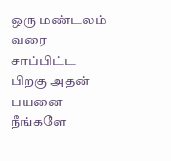ஒரு மண்டலம் வரை சாப்பிட்ட பிறகு அதன் பயனை நீங்களே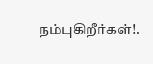நம்புகிறீர்கள்!.